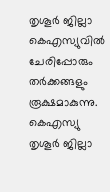തൃശൂര്‍ ജില്ലാ കെഎസ്യുവില്‍ ചേരിപ്പോരും തര്‍ക്കങ്ങളും രൂക്ഷമാകുന്നു. കെഎസ്യു തൃശൂര്‍ ജില്ലാ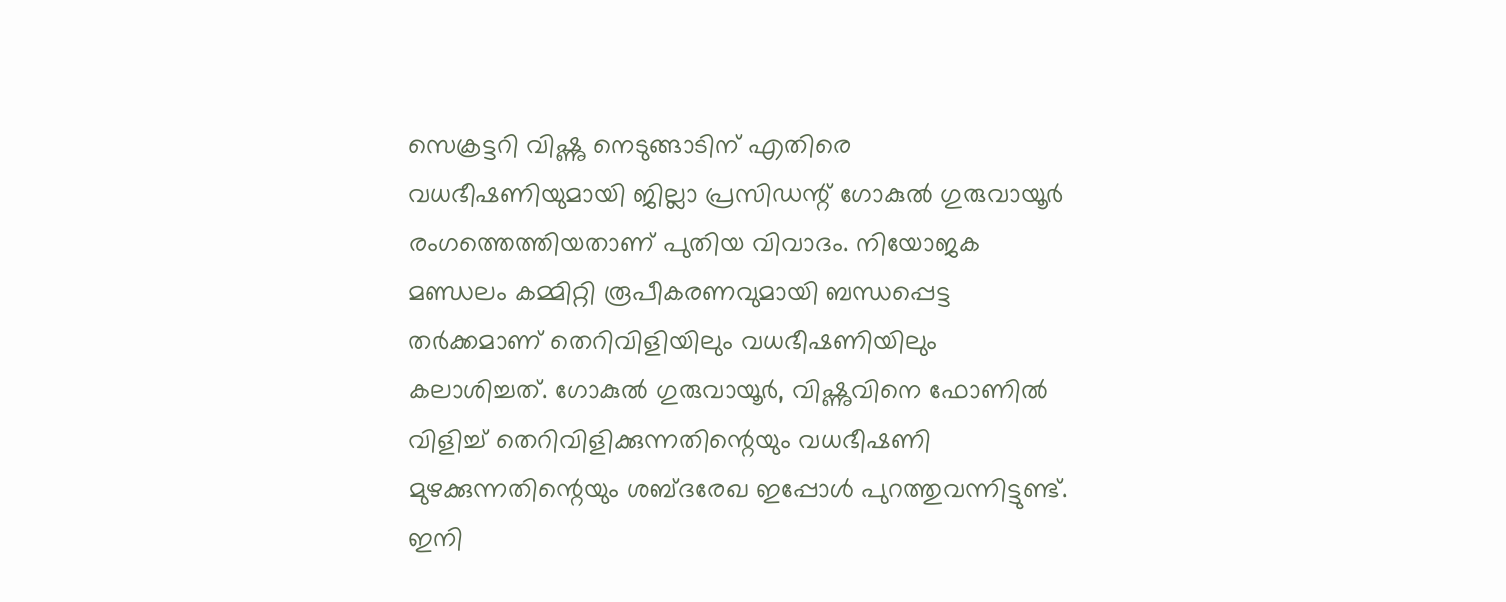സെക്രട്ടറി വിഷ്ണു നെടുങ്ങാടിന് എതിരെ വധഭീഷണിയുമായി ജില്ലാ പ്രസിഡന്റ് ഗോകുല്‍ ഗുരുവായൂര്‍ രംഗത്തെത്തിയതാണ് പുതിയ വിവാദം. നിയോജക മണ്ഡലം കമ്മിറ്റി രൂപീകരണവുമായി ബന്ധപ്പെട്ട തര്‍ക്കമാണ് തെറിവിളിയിലും വധഭീഷണിയിലും കലാശിച്ചത്. ഗോകുല്‍ ഗുരുവായൂര്‍, വിഷ്ണുവിനെ ഫോണില്‍ വിളിച്ച്‌ തെറിവിളിക്കുന്നതിന്റെയും വധഭീഷണി മുഴക്കുന്നതിന്റെയും ശബ്ദരേഖ ഇപ്പോള്‍ പുറത്തുവന്നിട്ടുണ്ട്. ഇനി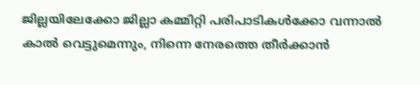ജില്ലയിലേക്കോ ജില്ലാ കമ്മിറ്റി പരിപാടികള്‍ക്കോ വന്നാല്‍ കാല്‍ വെട്ടുമെന്നും, നിന്നെ നേരത്തെ തീര്‍ക്കാന്‍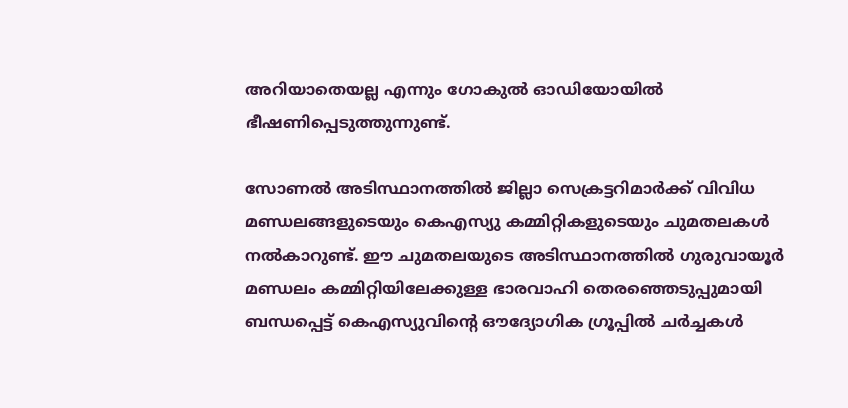അറിയാതെയല്ല എന്നും ഗോകുല്‍ ഓഡിയോയില്‍ ഭീഷണിപ്പെടുത്തുന്നുണ്ട്.

സോണല്‍ അടിസ്ഥാനത്തില്‍ ജില്ലാ സെക്രട്ടറിമാര്‍ക്ക് വിവിധ മണ്ഡലങ്ങളുടെയും കെഎസ്യു കമ്മിറ്റികളുടെയും ചുമതലകള്‍ നല്‍കാറുണ്ട്. ഈ ചുമതലയുടെ അടിസ്ഥാനത്തില്‍ ഗുരുവായൂര്‍ മണ്ഡലം കമ്മിറ്റിയിലേക്കുള്ള ഭാരവാഹി തെരഞ്ഞെടുപ്പുമായി ബന്ധപ്പെട്ട് കെഎസ്യുവിന്റെ ഔദ്യോഗിക ഗ്രൂപ്പില്‍ ചര്‍ച്ചകള്‍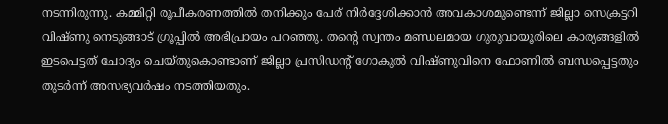നടന്നിരുന്നു. കമ്മിറ്റി രൂപീകരണത്തില്‍ തനിക്കും പേര് നിര്‍ദ്ദേശിക്കാന്‍ അവകാശമുണ്ടെന്ന് ജില്ലാ സെക്രട്ടറി വിഷ്ണു നെടുങ്ങാട് ഗ്രൂപ്പില്‍ അഭിപ്രായം പറഞ്ഞു. തന്റെ സ്വന്തം മണ്ഡലമായ ഗുരുവായൂരിലെ കാര്യങ്ങളില്‍ ഇടപെട്ടത് ചോദ്യം ചെയ്തുകൊണ്ടാണ് ജില്ലാ പ്രസിഡന്റ് ഗോകുല്‍ വിഷ്ണുവിനെ ഫോണില്‍ ബന്ധപ്പെട്ടതും തുടര്‍ന്ന് അസഭ്യവര്‍ഷം നടത്തിയതും.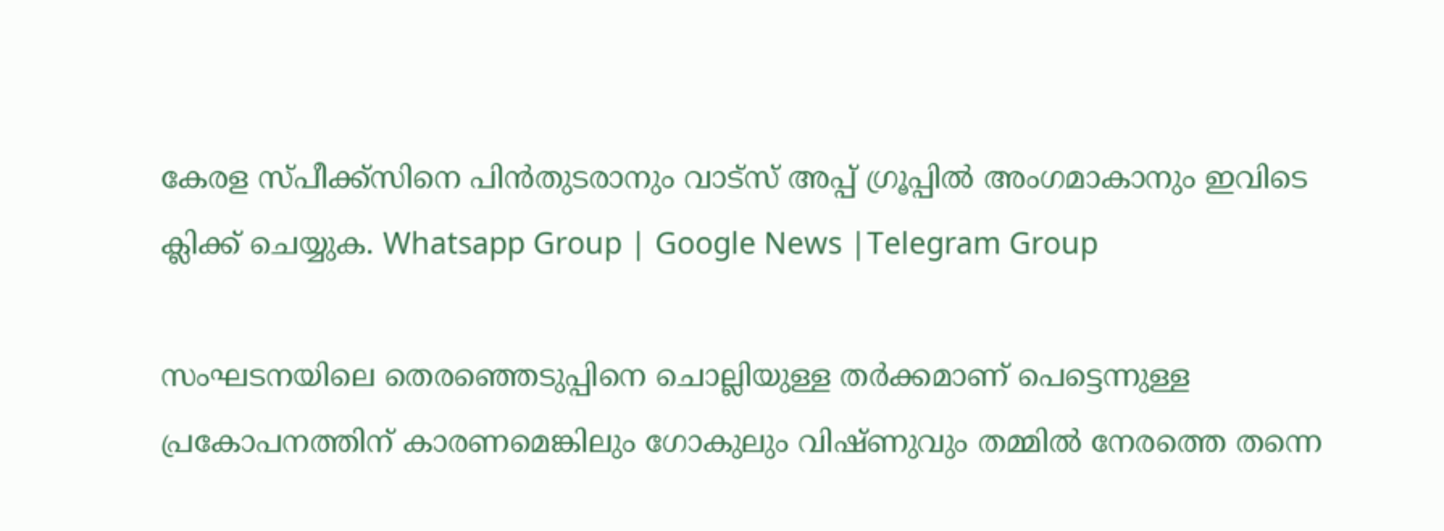കേരള സ്പീക്ക്സിനെ പിൻതുടരാനും വാട്സ് അപ്പ് ഗ്രൂപ്പിൽ അംഗമാകാനും ഇവിടെ ക്ലിക്ക് ചെയ്യുക. Whatsapp Group | Google News |Telegram Group

സംഘടനയിലെ തെരഞ്ഞെടുപ്പിനെ ചൊല്ലിയുള്ള തര്‍ക്കമാണ് പെട്ടെന്നുള്ള പ്രകോപനത്തിന് കാരണമെങ്കിലും ഗോകുലും വിഷ്ണുവും തമ്മില്‍ നേരത്തെ തന്നെ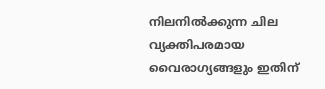നിലനില്‍ക്കുന്ന ചില വ്യക്തിപരമായ വൈരാഗ്യങ്ങളും ഇതിന്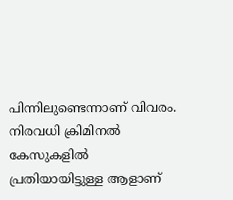പിന്നിലുണ്ടെന്നാണ് വിവരം. നിരവധി ക്രിമിനല്‍ കേസുകളില്‍ പ്രതിയായിട്ടുള്ള ആളാണ്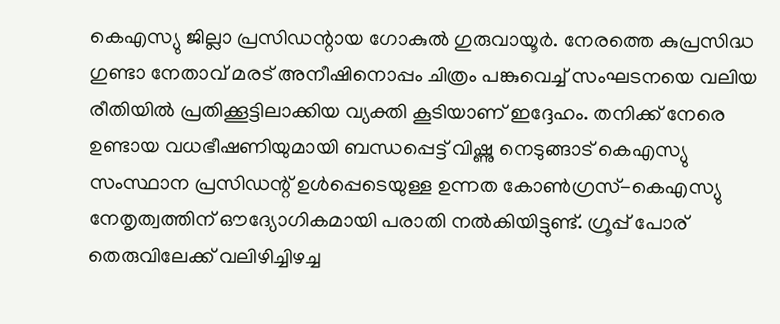കെഎസ്യു ജില്ലാ പ്രസിഡന്റായ ഗോകുല്‍ ഗുരുവായൂര്‍. നേരത്തെ കുപ്രസിദ്ധ ഗുണ്ടാ നേതാവ് മരട് അനീഷിനൊപ്പം ചിത്രം പങ്കുവെച്ച്‌ സംഘടനയെ വലിയ രീതിയില്‍ പ്രതിക്കൂട്ടിലാക്കിയ വ്യക്തി കൂടിയാണ് ഇദ്ദേഹം. തനിക്ക് നേരെ ഉണ്ടായ വധഭീഷണിയുമായി ബന്ധപ്പെട്ട് വിഷ്ണു നെടുങ്ങാട് കെഎസ്യു സംസ്ഥാന പ്രസിഡന്റ് ഉള്‍പ്പെടെയുള്ള ഉന്നത കോണ്‍ഗ്രസ്-കെഎസ്യു നേതൃത്വത്തിന് ഔദ്യോഗികമായി പരാതി നല്‍കിയിട്ടുണ്ട്. ഗ്രൂപ്പ് പോര് തെരുവിലേക്ക് വലിഴിച്ചിഴച്ച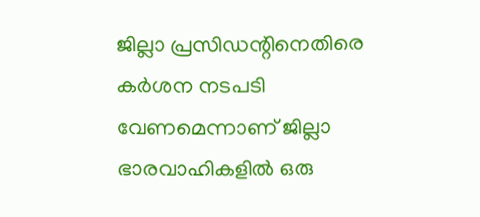ജില്ലാ പ്രസിഡന്റിനെതിരെ കര്‍ശന നടപടി വേണമെന്നാണ് ജില്ലാ ഭാരവാഹികളില്‍ ഒരു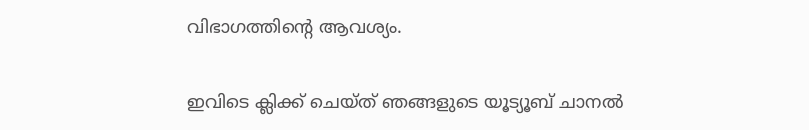വിഭാഗത്തിന്റെ ആവശ്യം.

ഇവിടെ ക്ലിക്ക് ചെയ്ത് ഞങ്ങളുടെ യൂട്യൂബ് ചാനൽ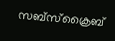സബ്സ്ക്രൈബ്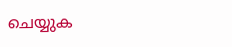ചെയ്യുക